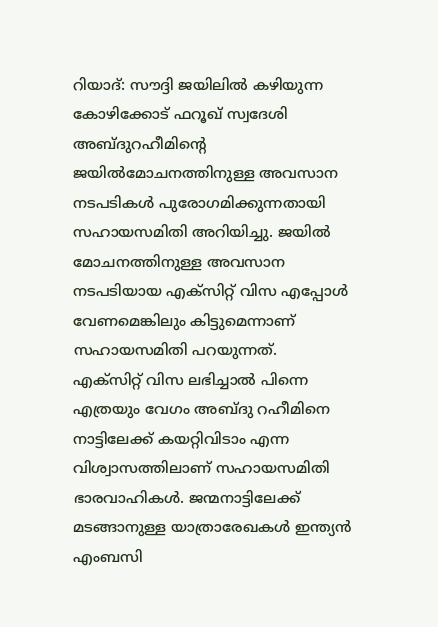റിയാദ്: സൗദ്ദി ജയിലിൽ കഴിയുന്ന കോഴിക്കോട് ഫറൂഖ് സ്വദേശി അബ്ദുറഹീമിൻ്റെ ജയിൽമോചനത്തിനുള്ള അവസാന നടപടികൾ പുരോഗമിക്കുന്നതായി സഹായസമിതി അറിയിച്ചു. ജയിൽ മോചനത്തിനുള്ള അവസാന നടപടിയായ എക്സിറ്റ് വിസ എപ്പോൾ വേണമെങ്കിലും കിട്ടുമെന്നാണ് സഹായസമിതി പറയുന്നത്.
എക്സിറ്റ് വിസ ലഭിച്ചാൽ പിന്നെ എത്രയും വേഗം അബ്ദു റഹീമിനെ നാട്ടിലേക്ക് കയറ്റിവിടാം എന്ന വിശ്വാസത്തിലാണ് സഹായസമിതി ഭാരവാഹികൾ. ജന്മനാട്ടിലേക്ക് മടങ്ങാനുള്ള യാത്രാരേഖകൾ ഇന്ത്യൻ എംബസി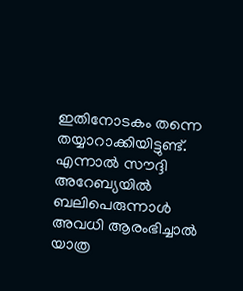ഇതിനോടകം തന്നെ തയ്യാറാക്കിയിട്ടുണ്ട്. എന്നാൽ സൗദ്ദി അറേബ്യയിൽ ബലിപെരുന്നാൾ അവധി ആരംഭിച്ചാൽ യാത്ര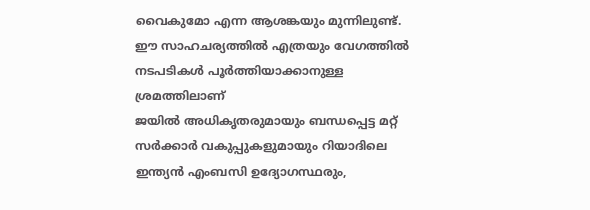വൈകുമോ എന്ന ആശങ്കയും മുന്നിലുണ്ട്. ഈ സാഹചര്യത്തിൽ എത്രയും വേഗത്തിൽ നടപടികൾ പൂർത്തിയാക്കാനുള്ള ശ്രമത്തിലാണ്
ജയിൽ അധികൃതരുമായും ബന്ധപ്പെട്ട മറ്റ് സർക്കാർ വകുപ്പുകളുമായും റിയാദിലെ ഇന്ത്യൻ എംബസി ഉദ്യോഗസ്ഥരും,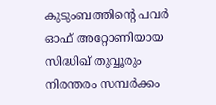കുടുംബത്തിന്റെ പവർ ഓഫ് അറ്റോണിയായ സിദ്ധിഖ് തുവ്വൂരും നിരന്തരം സമ്പർക്കം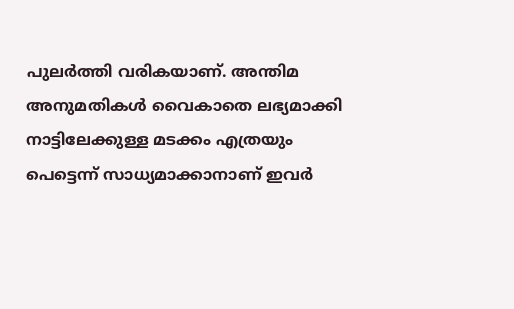പുലർത്തി വരികയാണ്. അന്തിമ അനുമതികൾ വൈകാതെ ലഭ്യമാക്കി നാട്ടിലേക്കുള്ള മടക്കം എത്രയും പെട്ടെന്ന് സാധ്യമാക്കാനാണ് ഇവർ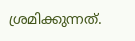ശ്രമിക്കുന്നത്.